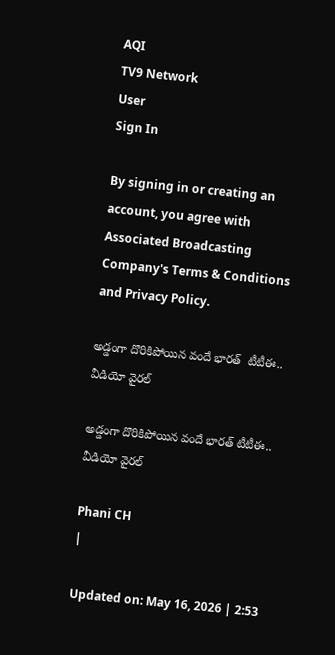AQI
TV9 Network
User
Sign In

By signing in or creating an account, you agree with Associated Broadcasting Company's Terms & Conditions and Privacy Policy.

అడ్డంగా దొరికిపోయిన వందే భారత్  టీటీఈ.. వీడియో వైరల్

అడ్డంగా దొరికిపోయిన వందే భారత్ టీటీఈ.. వీడియో వైరల్

Phani CH
|

Updated on: May 16, 2026 | 2:53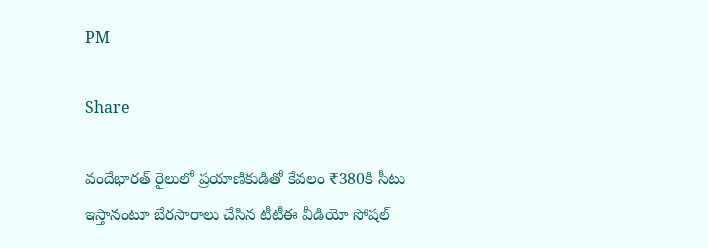PM

Share

వందేభారత్‌ రైలులో ప్రయాణికుడితో కేవలం ₹380కి సీటు ఇస్తానంటూ బేరసారాలు చేసిన టీటీఈ వీడియో సోషల్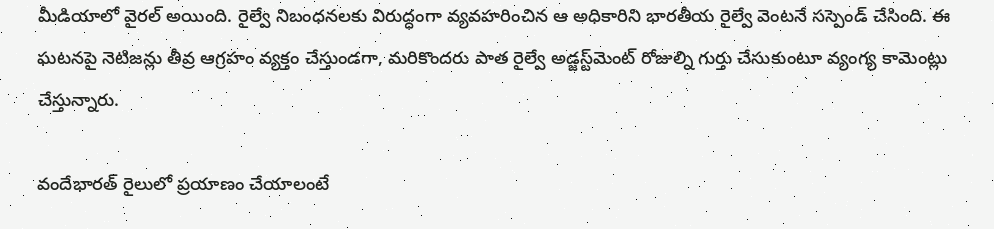మీడియాలో వైరల్ అయింది. రైల్వే నిబంధనలకు విరుద్ధంగా వ్యవహరించిన ఆ అధికారిని భారతీయ రైల్వే వెంటనే సస్పెండ్ చేసింది. ఈ ఘటనపై నెటిజన్లు తీవ్ర ఆగ్రహం వ్యక్తం చేస్తుండగా, మరికొందరు పాత రైల్వే అడ్జస్ట్‌మెంట్ రోజుల్ని గుర్తు చేసుకుంటూ వ్యంగ్య కామెంట్లు చేస్తున్నారు.

వందేభారత్ రైలులో ప్రయాణం చేయాలంటే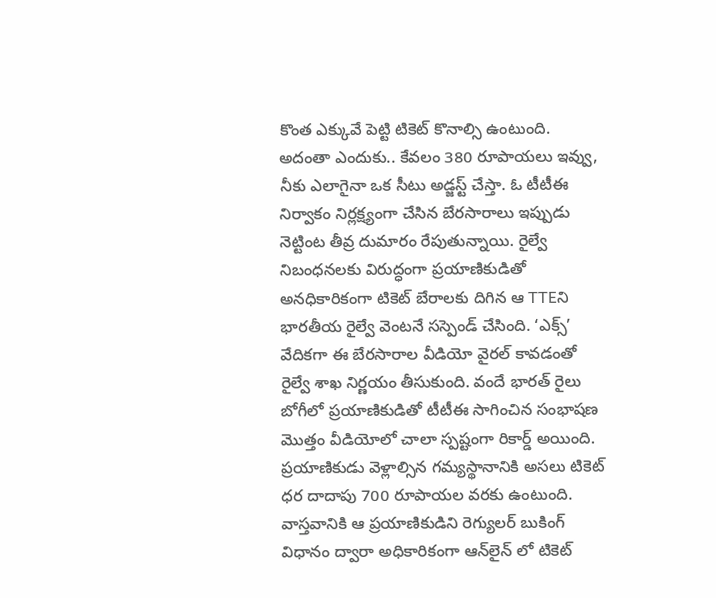కొంత ఎక్కువే పెట్టి టికెట్ కొనాల్సి ఉంటుంది. అదంతా ఎందుకు.. కేవలం 380 రూపాయలు ఇవ్వు, నీకు ఎలాగైనా ఒక సీటు అడ్జస్ట్ చేస్తా. ఓ టీటీఈ నిర్వాకం నిర్లక్ష్యంగా చేసిన బేరసారాలు ఇప్పుడు నెట్టింట తీవ్ర దుమారం రేపుతున్నాయి. రైల్వే నిబంధనలకు విరుద్ధంగా ప్రయాణికుడితో అనధికారికంగా టికెట్ బేరాలకు దిగిన ఆ TTEని భారతీయ రైల్వే వెంటనే సస్పెండ్ చేసింది. ‘ఎక్స్’ వేదికగా ఈ బేరసారాల వీడియో వైరల్ కావడంతో రైల్వే శాఖ నిర్ణయం తీసుకుంది. వందే భారత్‌ రైలు బోగీలో ప్రయాణికుడితో టీటీఈ సాగించిన సంభాషణ మొత్తం వీడియోలో చాలా స్పష్టంగా రికార్డ్ అయింది. ప్రయాణికుడు వెళ్లాల్సిన గమ్యస్థానానికి అసలు టికెట్ ధర దాదాపు 700 రూపాయల వరకు ఉంటుంది. వాస్తవానికి ఆ ప్రయాణికుడిని రెగ్యులర్ బుకింగ్ విధానం ద్వారా అధికారికంగా ఆన్‌లైన్ లో టికెట్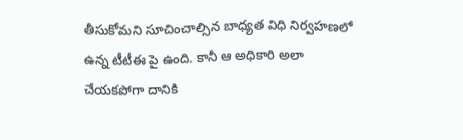తీసుకోమని సూచించాల్సిన బాధ్యత విధి నిర్వహణలో ఉన్న టీటీఈ పై ఉంది. కానీ ఆ అధికారి అలా చేయకపోగా దానికి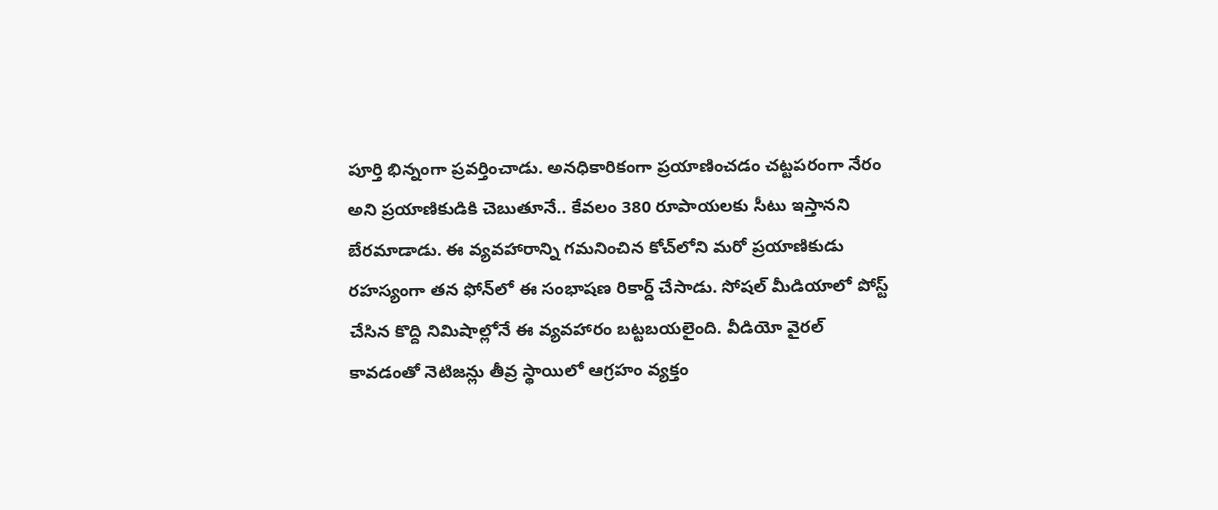పూర్తి భిన్నంగా ప్రవర్తించాడు. అనధికారికంగా ప్రయాణించడం చట్టపరంగా నేరం అని ప్రయాణికుడికి చెబుతూనే.. కేవలం 380 రూపాయలకు సీటు ఇస్తానని బేరమాడాడు. ఈ వ్యవహారాన్ని గమనించిన కోచ్‌లోని మరో ప్రయాణికుడు రహస్యంగా తన ఫోన్‌లో ఈ సంభాషణ రికార్డ్ చేసాడు. సోషల్ మీడియాలో పోస్ట్ చేసిన కొద్ది నిమిషాల్లోనే ఈ వ్యవహారం బట్టబయలైంది. వీడియో వైరల్ కావడంతో నెటిజన్లు తీవ్ర స్థాయిలో ఆగ్రహం వ్యక్తం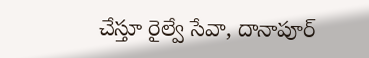చేస్తూ రైల్వే సేవా, దానాపూర్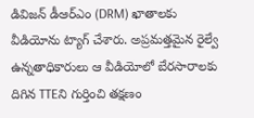డివిజన్ డీఆర్‌ఎం (DRM) ఖాతాలకు వీడియోను ట్యాగ్ చేశారు. అప్రమత్తమైన రైల్వే ఉన్నతాధికారులు ఆ వీడియోలో బేరసారాలకు దిగిన TTEని గుర్తించి తక్షణం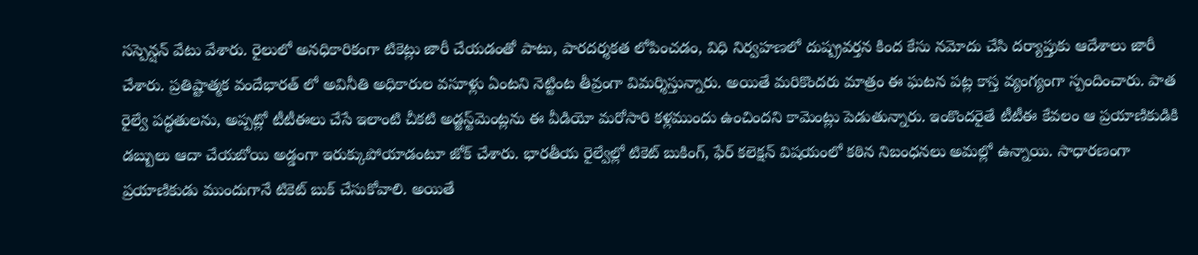సస్పెన్షన్ వేటు వేశారు. రైలులో అనధికారికంగా టికెట్లు జారీ చేయడంతో పాటు, పారదర్శకత లోపించడం, విధి నిర్వహణలో దుష్ప్రవర్తన కింద కేసు నమోదు చేసి దర్యాప్తుకు ఆదేశాలు జారీ చేశారు. ప్రతిష్టాత్మక వందేభారత్ లో అవినీతి అధికారుల వసూళ్లు ఏంటని నెట్టింట తీవ్రంగా విమర్శిస్తున్నారు. అయితే మరికొందరు మాత్రం ఈ ఘటన పట్ల కాస్త వ్యంగ్యంగా స్పందించారు. పాత రైల్వే పద్ధతులను, అప్పట్లో టీటీఈలు చేసే ఇలాంటి చీకటి అడ్జస్ట్‌మెంట్లను ఈ వీడియో మరోసారి కళ్లముందు ఉంచిందని కామెంట్లు పెడుతున్నారు. ఇంకొందరైతే టీటీఈ కేవలం ఆ ప్రయాణికుడికి డబ్బులు ఆదా చేయబోయి అడ్డంగా ఇరుక్కుపోయాడంటూ జోక్‌ చేశారు. భారతీయ రైల్వేల్లో టికెట్ బుకింగ్‌, ఫేర్ కలెక్షన్‌ విషయంలో కఠిన నిబంధనలు అమల్లో ఉన్నాయి. సాధారణంగా ప్రయాణికుడు ముందుగానే టికెట్ బుక్ చేసుకోవాలి. అయితే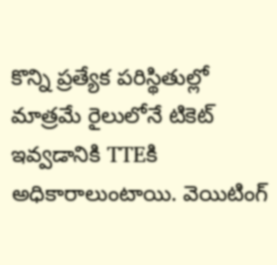కొన్ని ప్రత్యేక పరిస్థితుల్లో మాత్రమే రైలులోనే టికెట్ ఇవ్వడానికి TTEకి అధికారాలుంటాయి. వెయిటింగ్‌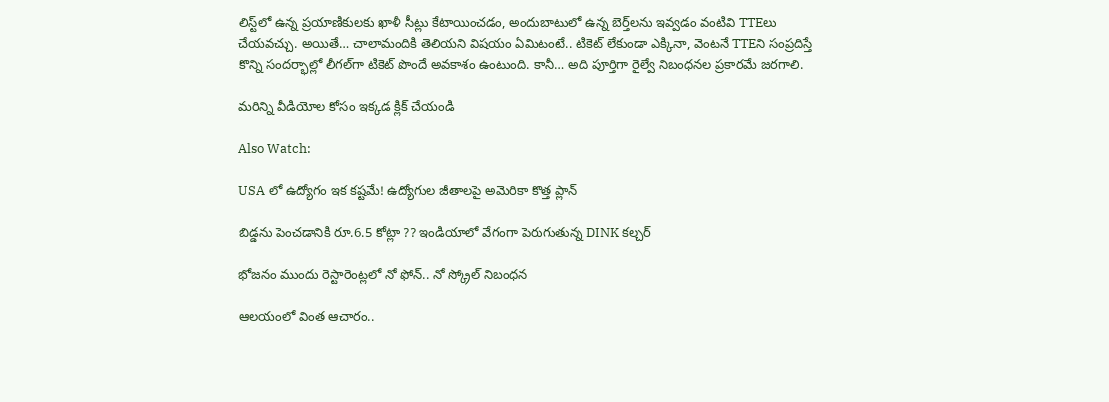లిస్ట్‌లో ఉన్న ప్రయాణికులకు ఖాళీ సీట్లు కేటాయించడం, అందుబాటులో ఉన్న బెర్త్‌లను ఇవ్వడం వంటివి TTEలు చేయవచ్చు. అయితే… చాలామందికి తెలియని విషయం ఏమిటంటే.. టికెట్ లేకుండా ఎక్కినా, వెంటనే TTEని సంప్రదిస్తే కొన్ని సందర్భాల్లో లీగల్‌గా టికెట్ పొందే అవకాశం ఉంటుంది. కానీ… అది పూర్తిగా రైల్వే నిబంధనల ప్రకారమే జరగాలి.

మరిన్ని వీడియోల కోసం ఇక్కడ క్లిక్ చేయండి

Also Watch:

USA లో ఉద్యోగం ఇక కష్టమే! ఉద్యోగుల జీతాలపై అమెరికా కొత్త ప్లాన్

బిడ్డను పెంచడానికి రూ.6.5 కోట్లా ?? ఇండియాలో వేగంగా పెరుగుతున్న DINK కల్చర్‌

భోజనం ముందు రెస్టారెంట్లలో నో ఫోన్.. నో స్క్రోల్‌ నిబంధన

ఆలయంలో వింత ఆచారం..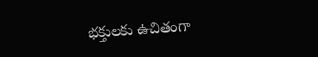భక్తులకు ఉచితంగా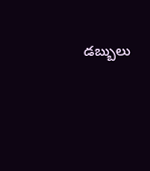డబ్బులు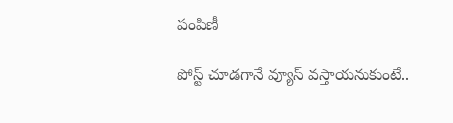పంపిణీ

పోస్ట్ చూడగానే వ్యూస్‌ వస్తాయనుకుంటే..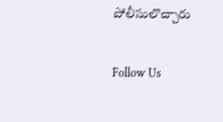పోలీసులొచ్చారు

Follow Us